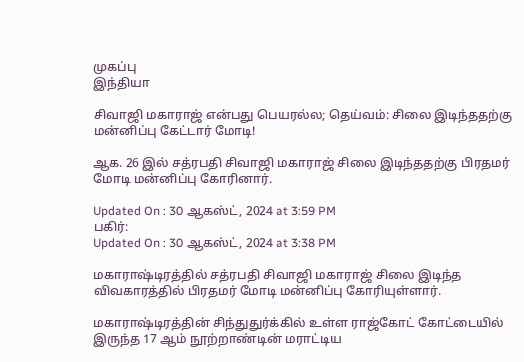முகப்பு
இந்தியா

சிவாஜி மகாராஜ் என்பது பெயரல்ல; தெய்வம்: சிலை இடிந்ததற்கு மன்னிப்பு கேட்டார் மோடி!

ஆக. 26 இல் சத்ரபதி சிவாஜி மகாராஜ் சிலை இடிந்ததற்கு பிரதமர் மோடி மன்னிப்பு கோரினார்.

Updated On : 30 ஆகஸ்ட், 2024 at 3:59 PM
பகிர்:
Updated On : 30 ஆகஸ்ட், 2024 at 3:38 PM

மகாராஷ்டிரத்தில் சத்ரபதி சிவாஜி மகாராஜ் சிலை இடிந்த விவகாரத்தில் பிரதமர் மோடி மன்னிப்பு கோரியுள்ளார்.

மகாராஷ்டிரத்தின் சிந்துதுர்க்கில் உள்ள ராஜ்கோட் கோட்டையில் இருந்த 17 ஆம் நூற்றாண்டின் மராட்டிய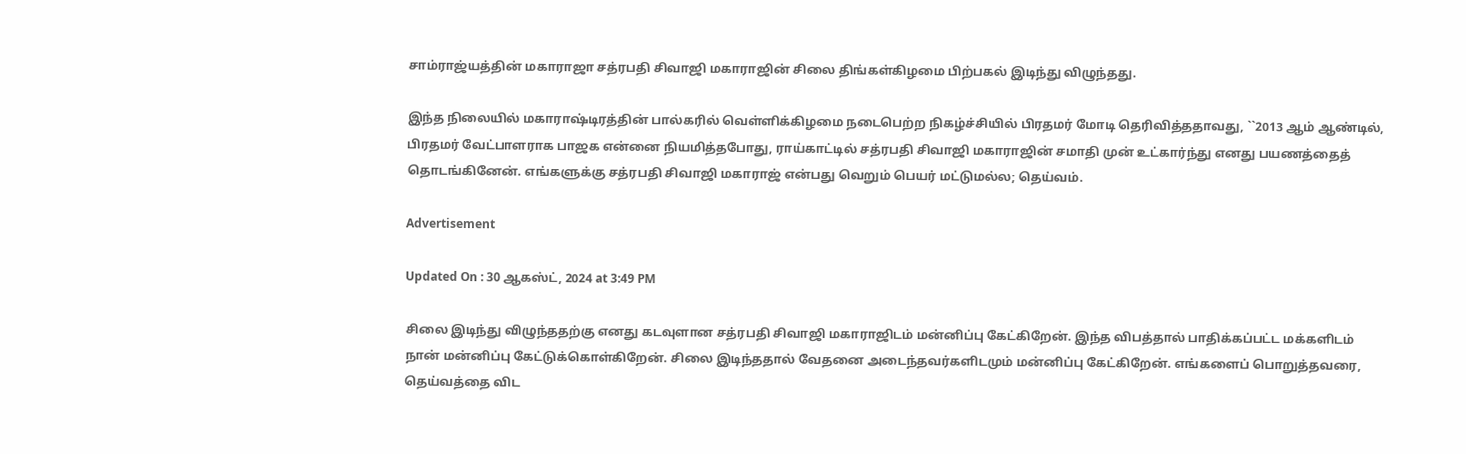சாம்ராஜ்யத்தின் மகாராஜா சத்ரபதி சிவாஜி மகாராஜின் சிலை திங்கள்கிழமை பிற்பகல் இடிந்து விழுந்தது.

இந்த நிலையில் மகாராஷ்டிரத்தின் பால்கரில் வெள்ளிக்கிழமை நடைபெற்ற நிகழ்ச்சியில் பிரதமர் மோடி தெரிவித்ததாவது, ``2013 ஆம் ஆண்டில், பிரதமர் வேட்பாளராக பாஜக என்னை நியமித்தபோது, ராய்காட்டில் சத்ரபதி சிவாஜி மகாராஜின் சமாதி முன் உட்கார்ந்து எனது பயணத்தைத் தொடங்கினேன். எங்களுக்கு சத்ரபதி சிவாஜி மகாராஜ் என்பது வெறும் பெயர் மட்டுமல்ல; தெய்வம்.

Advertisement

Updated On : 30 ஆகஸ்ட், 2024 at 3:49 PM

சிலை இடிந்து விழுந்ததற்கு எனது கடவுளான சத்ரபதி சிவாஜி மகாராஜிடம் மன்னிப்பு கேட்கிறேன். இந்த விபத்தால் பாதிக்கப்பட்ட மக்களிடம் நான் மன்னிப்பு கேட்டுக்கொள்கிறேன். சிலை இடிந்ததால் வேதனை அடைந்தவர்களிடமும் மன்னிப்பு கேட்கிறேன். எங்களைப் பொறுத்தவரை, தெய்வத்தை விட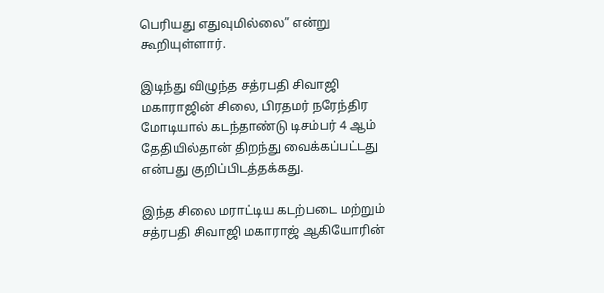பெரியது எதுவுமில்லை” என்று கூறியுள்ளார்.

இடிந்து விழுந்த சத்ரபதி சிவாஜி மகாராஜின் சிலை, பிரதமர் நரேந்திர மோடியால் கடந்தாண்டு டிசம்பர் 4 ஆம் தேதியில்தான் திறந்து வைக்கப்பட்டது என்பது குறிப்பிடத்தக்கது.

இந்த சிலை மராட்டிய கடற்படை மற்றும் சத்ரபதி சிவாஜி மகாராஜ் ஆகியோரின்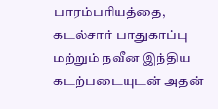பாரம்பரியத்தை, கடல்சார் பாதுகாப்பு மற்றும் நவீன இந்திய கடற்படையுடன் அதன்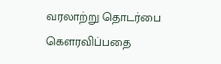வரலாற்று தொடர்பை கௌரவிப்பதை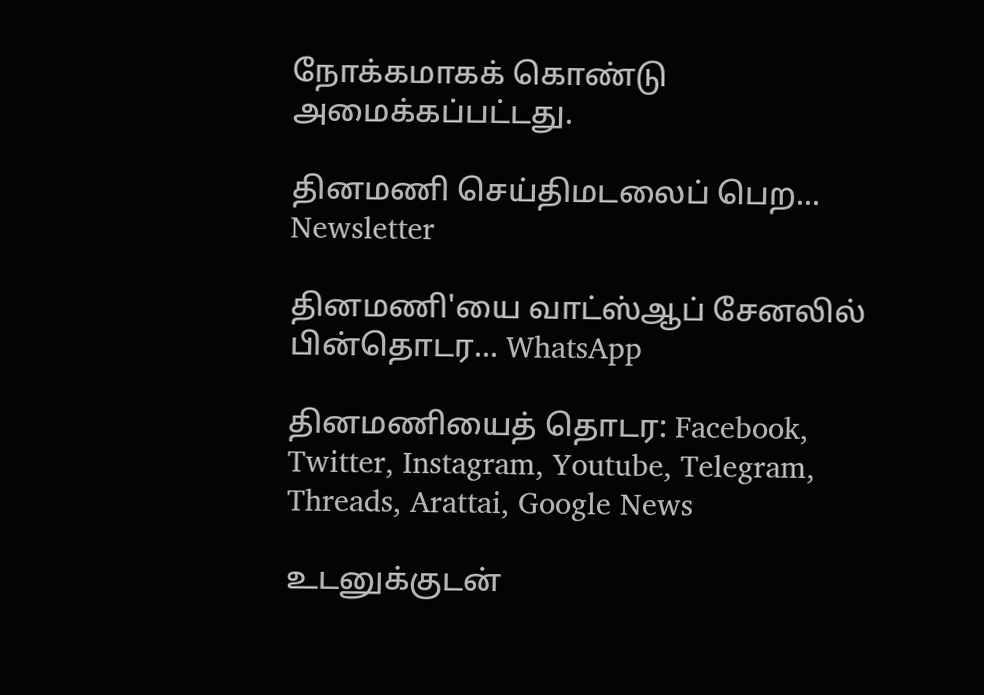நோக்கமாகக் கொண்டு அமைக்கப்பட்டது.

தினமணி செய்திமடலைப் பெற... Newsletter

தினமணி'யை வாட்ஸ்ஆப் சேனலில் பின்தொடர... WhatsApp

தினமணியைத் தொடர: Facebook, Twitter, Instagram, Youtube, Telegram, Threads, Arattai, Google News

உடனுக்குடன்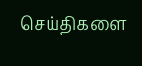செய்திகளை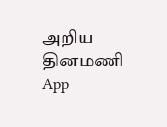அறிய தினமணி App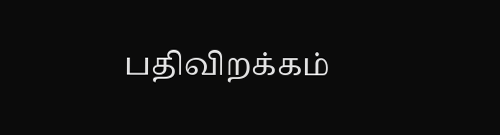பதிவிறக்கம்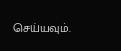செய்யவும்.